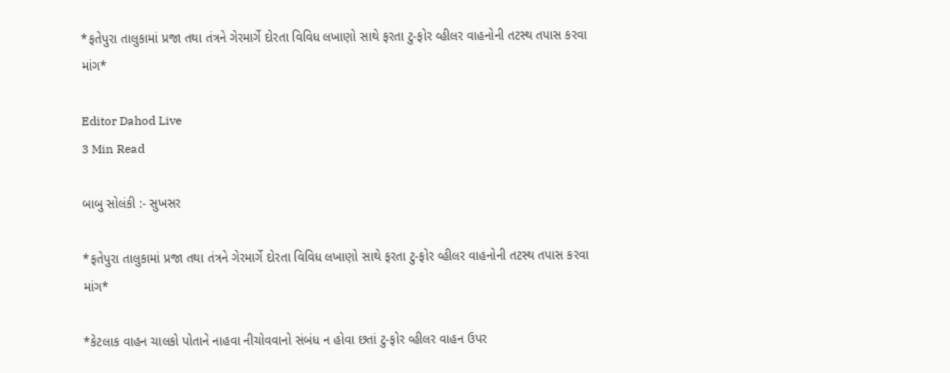*ફતેપુરા તાલુકામાં પ્રજા તથા તંત્રને ગેરમાર્ગે દોરતા વિવિધ લખાણો સાથે ફરતા ટુ-ફોર વ્હીલર વાહનોની તટસ્થ તપાસ કરવા માંગ*

Editor Dahod Live
3 Min Read

બાબુ સોલંકી :- સુખસર

*ફતેપુરા તાલુકામાં પ્રજા તથા તંત્રને ગેરમાર્ગે દોરતા વિવિધ લખાણો સાથે ફરતા ટુ-ફોર વ્હીલર વાહનોની તટસ્થ તપાસ કરવા માંગ*

*કેટલાક વાહન ચાલકો પોતાને નાહવા નીચોવવાનો સંબંધ ન હોવા છતાં ટુ-ફોર વ્હીલર વાહન ઉપર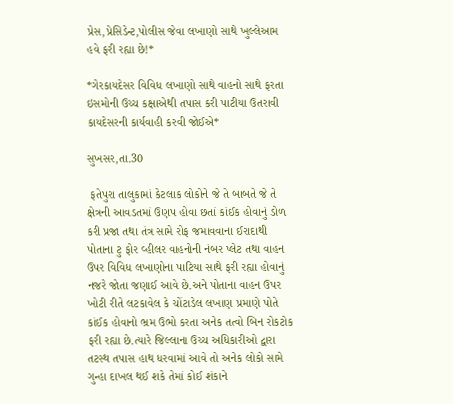પ્રેસ,પ્રેસિડેન્ટ,પોલીસ જેવા લખાણો સાથે ખુલ્લેઆમ હવે ફરી રહ્યા છે!*

*ગેરકાયદેસર વિવિધ લખાણો સાથે વાહનો સાથે ફરતા ઇસમોની ઉચ્ચ કક્ષાએથી તપાસ કરી પાટીયા ઉતરાવી કાયદેસરની કાર્યવાહી કરવી જોઈએ*

સુખસર,તા.30

 ફતેપુરા તાલુકામાં કેટલાક લોકોને જે તે બાબતે જે તે ક્ષેત્રની આવડતમાં ઉણપ હોવા છતાં કાંઈક હોવાનું ડોળ કરી પ્રજા તથા તંત્ર સામે રોફ જમાવવાના ઈરાદાથી પોતાના ટુ ફોર વ્હીલર વાહનોની નંબર પ્લેટ તથા વાહન ઉપર વિવિધ લખાણોના પાટિયા સાથે ફરી રહ્યા હોવાનું નજરે જોતા જણાઈ આવે છે.અને પોતાના વાહન ઉપર ખોટી રીતે લટકાવેલ કે ચોંટાડેલ લખાણ પ્રમાણે પોતે કાંઈક હોવાનો ભ્રમ ઉભો કરતા અનેક તત્વો બિન રોકટોક ફરી રહ્યા છે.ત્યારે જિલ્લાના ઉચ્ચ અધિકારીઓ દ્વારા તટસ્થ તપાસ હાથ ધરવામાં આવે તો અનેક લોકો સામે ગુન્હા દાખલ થઈ શકે તેમાં કોઈ શંકાને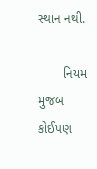સ્થાન નથી.

       નિયમ મુજબ કોઈપણ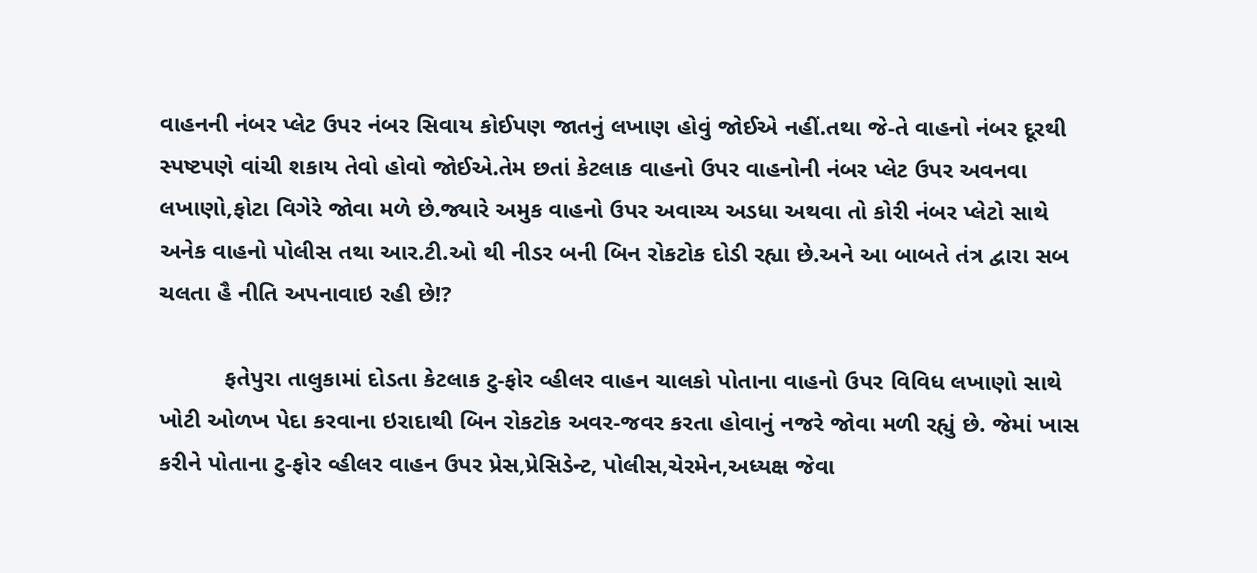વાહનની નંબર પ્લેટ ઉપર નંબર સિવાય કોઈપણ જાતનું લખાણ હોવું જોઈએ નહીં.તથા જે-તે વાહનો નંબર દૂરથી સ્પષ્ટપણે વાંચી શકાય તેવો હોવો જોઈએ.તેમ છતાં કેટલાક વાહનો ઉપર વાહનોની નંબર પ્લેટ ઉપર અવનવા લખાણો,ફોટા વિગેરે જોવા મળે છે.જ્યારે અમુક વાહનો ઉપર અવાચ્ય અડધા અથવા તો કોરી નંબર પ્લેટો સાથે અનેક વાહનો પોલીસ તથા આર.ટી.ઓ થી નીડર બની બિન રોકટોક દોડી રહ્યા છે.અને આ બાબતે તંત્ર દ્વારા સબ ચલતા હૈ નીતિ અપનાવાઇ રહી છે!?

          ફતેપુરા તાલુકામાં દોડતા કેટલાક ટુ-ફોર વ્હીલર વાહન ચાલકો પોતાના વાહનો ઉપર વિવિધ લખાણો સાથે ખોટી ઓળખ પેદા કરવાના ઇરાદાથી બિન રોકટોક અવર-જવર કરતા હોવાનું નજરે જોવા મળી રહ્યું છે. જેમાં ખાસ કરીને પોતાના ટુ-ફોર વ્હીલર વાહન ઉપર પ્રેસ,પ્રેસિડેન્ટ, પોલીસ,ચેરમેન,અધ્યક્ષ જેવા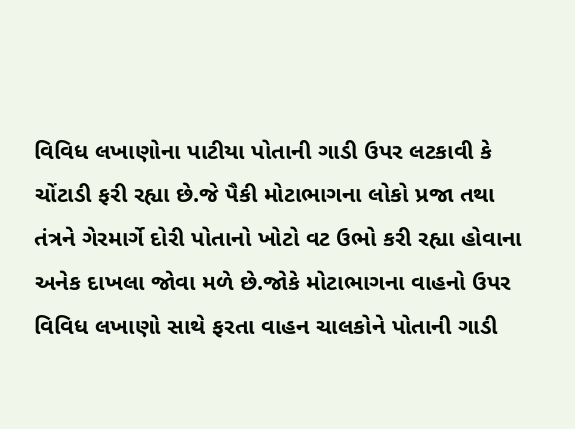વિવિધ લખાણોના પાટીયા પોતાની ગાડી ઉપર લટકાવી કે ચોંટાડી ફરી રહ્યા છે.જે પૈકી મોટાભાગના લોકો પ્રજા તથા તંત્રને ગેરમાર્ગે દોરી પોતાનો ખોટો વટ ઉભો કરી રહ્યા હોવાના અનેક દાખલા જોવા મળે છે.જોકે મોટાભાગના વાહનો ઉપર વિવિધ લખાણો સાથે ફરતા વાહન ચાલકોને પોતાની ગાડી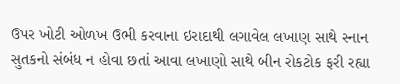ઉપર ખોટી ઓળખ ઉભી કરવાના ઇરાદાથી લગાવેલ લખાણ સાથે સ્નાન સુતકનો સંબંધ ન હોવા છતાં આવા લખાણો સાથે બીન રોકટોક ફરી રહ્યા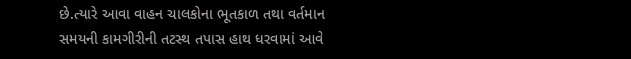છે.ત્યારે આવા વાહન ચાલકોના ભૂતકાળ તથા વર્તમાન સમયની કામગીરીની તટસ્થ તપાસ હાથ ધરવામાં આવે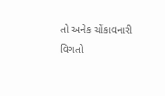તો અનેક ચોંકાવનારી વિગતો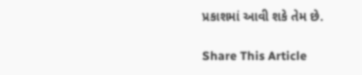પ્રકાશમાં આવી શકે તેમ છે.

Share This Article